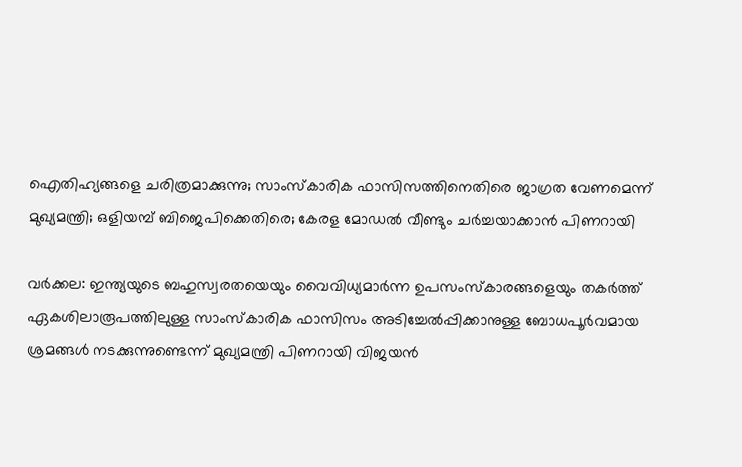ഐതിഹ്യങ്ങളെ ചരിത്രമാക്കുന്നു; സാംസ്‌കാരിക ഫാസിസത്തിനെതിരെ ജാഗ്രത വേണമെന്ന് മുഖ്യമന്ത്രി; ഒളിയമ്പ് ബിജെപിക്കെതിരെ; കേരള മോഡല്‍ വീണ്ടും ചര്‍ച്ചയാക്കാന്‍ പിണറായി

വര്‍ക്കല: ഇന്ത്യയുടെ ബഹുസ്വരതയെയും വൈവിധ്യമാർന്ന ഉപസംസ്കാരങ്ങളെയും തകർത്ത് ഏകശിലാരൂപത്തിലുള്ള സാംസ്കാരിക ഫാസിസം അടിച്ചേൽപ്പിക്കാനുള്ള ബോധപൂർവമായ ശ്രമങ്ങൾ നടക്കുന്നുണ്ടെന്ന് മുഖ്യമന്ത്രി പിണറായി വിജയൻ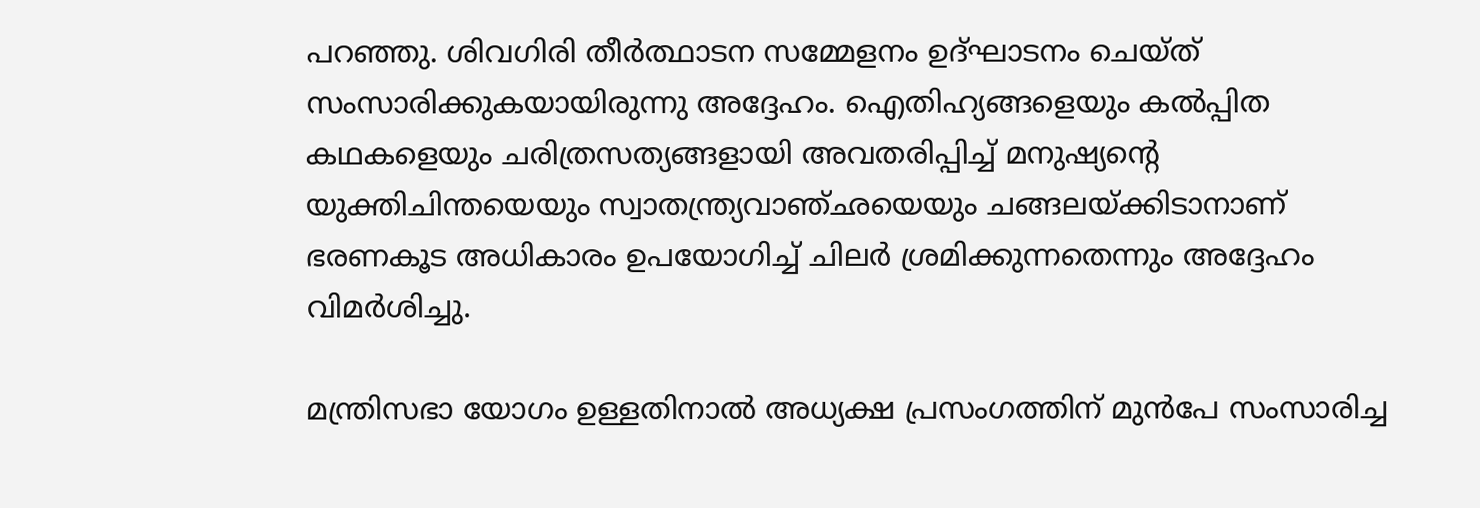പറഞ്ഞു. ശിവഗിരി തീര്‍ത്ഥാടന സമ്മേളനം ഉദ്ഘാടനം ചെയ്ത് സംസാരിക്കുകയായിരുന്നു അദ്ദേഹം. ഐതിഹ്യങ്ങളെയും കല്‍പ്പിത കഥകളെയും ചരിത്രസത്യങ്ങളായി അവതരിപ്പിച്ച് മനുഷ്യന്റെ യുക്തിചിന്തയെയും സ്വാതന്ത്ര്യവാഞ്ഛയെയും ചങ്ങലയ്ക്കിടാനാണ് ഭരണകൂട അധികാരം ഉപയോഗിച്ച് ചിലര്‍ ശ്രമിക്കുന്നതെന്നും അദ്ദേഹം വിമര്‍ശിച്ചു.

മന്ത്രിസഭാ യോഗം ഉള്ളതിനാല്‍ അധ്യക്ഷ പ്രസംഗത്തിന് മുന്‍പേ സംസാരിച്ച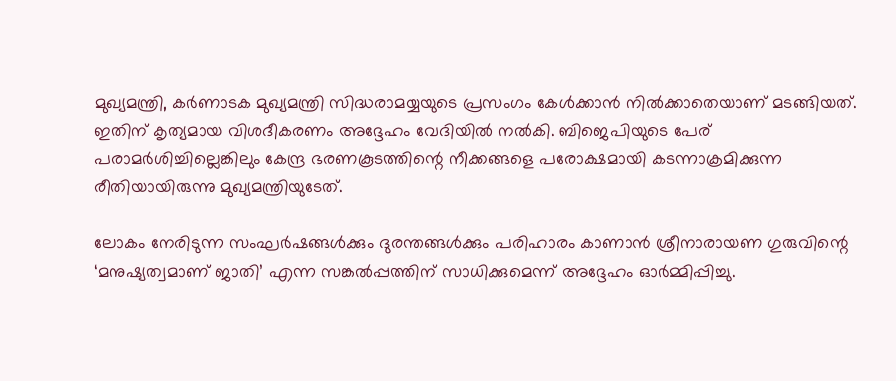മുഖ്യമന്ത്രി, കര്‍ണാടക മുഖ്യമന്ത്രി സിദ്ധരാമയ്യയുടെ പ്രസംഗം കേള്‍ക്കാന്‍ നില്‍ക്കാതെയാണ് മടങ്ങിയത്. ഇതിന് കൃത്യമായ വിശദീകരണം അദ്ദേഹം വേദിയില്‍ നല്‍കി. ബിജെപിയുടെ പേര് പരാമര്‍ശിച്ചില്ലെങ്കിലും കേന്ദ്ര ഭരണകൂടത്തിന്റെ നീക്കങ്ങളെ പരോക്ഷമായി കടന്നാക്രമിക്കുന്ന രീതിയായിരുന്നു മുഖ്യമന്ത്രിയുടേത്.

ലോകം നേരിടുന്ന സംഘര്‍ഷങ്ങള്‍ക്കും ദുരന്തങ്ങള്‍ക്കും പരിഹാരം കാണാന്‍ ശ്രീനാരായണ ഗുരുവിന്റെ ‘മനുഷ്യത്വമാണ് ജാതി’ എന്ന സങ്കല്‍പ്പത്തിന് സാധിക്കുമെന്ന് അദ്ദേഹം ഓര്‍മ്മിപ്പിച്ചു.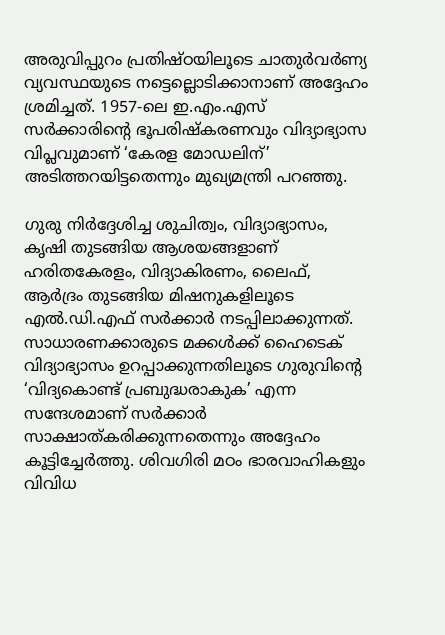അരുവിപ്പുറം പ്രതിഷ്ഠയിലൂടെ ചാതുര്‍വര്‍ണ്യ വ്യവസ്ഥയുടെ നട്ടെല്ലൊടിക്കാനാണ് അദ്ദേഹം ശ്രമിച്ചത്. 1957-ലെ ഇ.എം.എസ് സര്‍ക്കാരിന്റെ ഭൂപരിഷ്‌കരണവും വിദ്യാഭ്യാസ വിപ്ലവുമാണ് ‘കേരള മോഡലിന്’ അടിത്തറയിട്ടതെന്നും മുഖ്യമന്ത്രി പറഞ്ഞു.

ഗുരു നിര്‍ദ്ദേശിച്ച ശുചിത്വം, വിദ്യാഭ്യാസം, കൃഷി തുടങ്ങിയ ആശയങ്ങളാണ് ഹരിതകേരളം, വിദ്യാകിരണം, ലൈഫ്, ആര്‍ദ്രം തുടങ്ങിയ മിഷനുകളിലൂടെ എല്‍.ഡി.എഫ് സര്‍ക്കാര്‍ നടപ്പിലാക്കുന്നത്. സാധാരണക്കാരുടെ മക്കള്‍ക്ക് ഹൈടെക് വിദ്യാഭ്യാസം ഉറപ്പാക്കുന്നതിലൂടെ ഗുരുവിന്റെ ‘വിദ്യകൊണ്ട് പ്രബുദ്ധരാകുക’ എന്ന സന്ദേശമാണ് സര്‍ക്കാര്‍ സാക്ഷാത്കരിക്കുന്നതെന്നും അദ്ദേഹം കൂട്ടിച്ചേര്‍ത്തു. ശിവഗിരി മഠം ഭാരവാഹികളും വിവിധ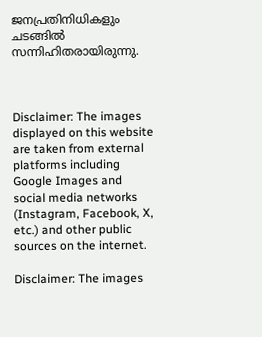ജനപ്രതിനിധികളും ചടങ്ങില്‍ സന്നിഹിതരായിരുന്നു.



Disclaimer: The images displayed on this website are taken from external platforms including Google Images and social media networks (Instagram, Facebook, X, etc.) and other public sources on the internet.

Disclaimer: The images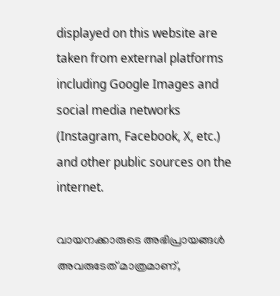displayed on this website are taken from external platforms including Google Images and social media networks (Instagram, Facebook, X, etc.) and other public sources on the internet.

വായനക്കാരുടെ അഭിപ്രായങ്ങള്‍ അവരുടേത് മാത്രമാണ്,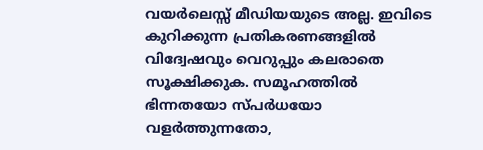വയർലെസ്സ് മീഡിയയുടെ അല്ല. ഇവിടെ കുറിക്കുന്ന പ്രതികരണങ്ങളിൽ വിദ്വേഷവും വെറുപ്പും കലരാതെ സൂക്ഷിക്കുക. സമൂഹത്തിൽ ഭിന്നതയോ സ്‌പർധയോ വളർത്തുന്നതോ,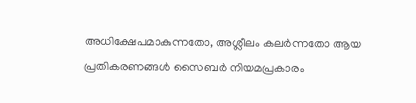അധിക്ഷേപമാകുന്നതോ, അശ്ലീലം കലർന്നതോ ആയ പ്രതികരണങ്ങൾ സൈബർ നിയമപ്രകാരം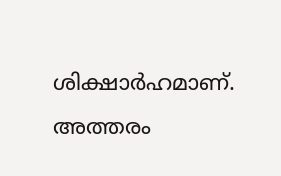ശിക്ഷാർഹമാണ്. അത്തരം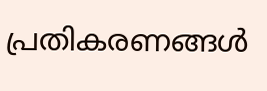പ്രതികരണങ്ങൾ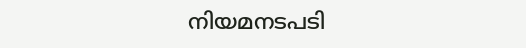നിയമനടപടി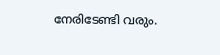നേരിടേണ്ടി വരും.